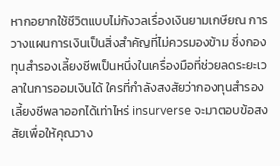หากอยากใช้ชีวิตแบบไม่กังวลเรื่องเงินยามเกษียณ การวางแผนการเงินเป็นสิ่งสำคัญที่ไม่ควรมองข้าม ซึ่งกองทุนสำรองเลี้ยงชีพเป็นหนึ่งในเครื่องมือที่ช่วยลดระยะเวลาในการออมเงินได้ ใครที่กำลังสงสัยว่ากองทุนสำรองเลี้ยงชีพลาออกได้เท่าไหร่ insurverse จะมาตอบข้อสงสัยเพื่อให้คุณวาง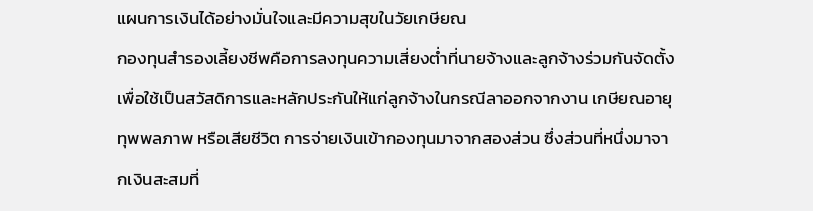แผนการเงินได้อย่างมั่นใจและมีความสุขในวัยเกษียณ
กองทุนสำรองเลี้ยงชีพคือการลงทุนความเสี่ยงต่ำที่นายจ้างและลูกจ้างร่วมกันจัดตั้งเพื่อใช้เป็นสวัสดิการและหลักประกันให้แก่ลูกจ้างในกรณีลาออกจากงาน เกษียณอายุ ทุพพลภาพ หรือเสียชีวิต การจ่ายเงินเข้ากองทุนมาจากสองส่วน ซึ่งส่วนที่หนึ่งมาจากเงินสะสมที่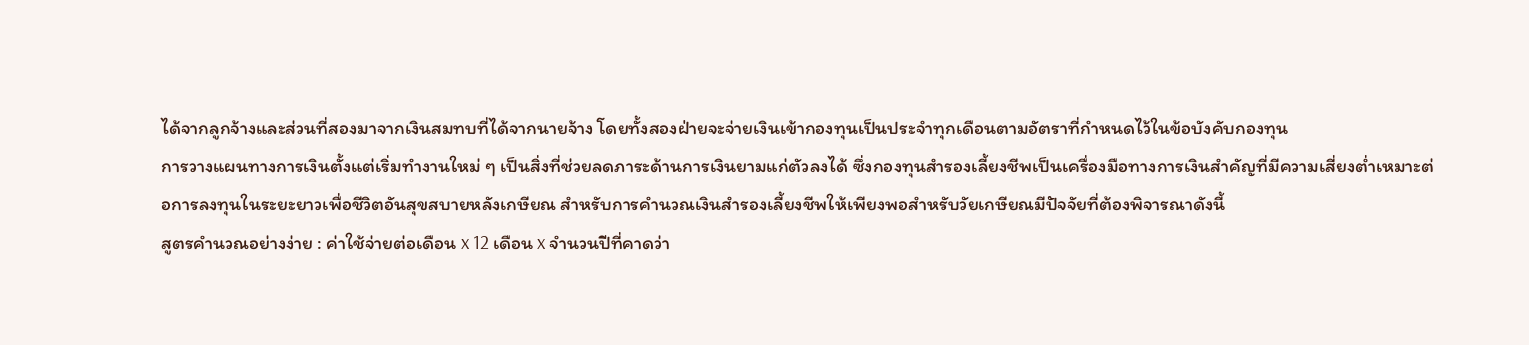ได้จากลูกจ้างและส่วนที่สองมาจากเงินสมทบที่ได้จากนายจ้าง โดยทั้งสองฝ่ายจะจ่ายเงินเข้ากองทุนเป็นประจำทุกเดือนตามอัตราที่กำหนดไว้ในข้อบังคับกองทุน
การวางแผนทางการเงินตั้งแต่เริ่มทำงานใหม่ ๆ เป็นสิ่งที่ช่วยลดภาระด้านการเงินยามแก่ตัวลงได้ ซึ่งกองทุนสำรองเลี้ยงชีพเป็นเครื่องมือทางการเงินสำคัญที่มีความเสี่ยงต่ำเหมาะต่อการลงทุนในระยะยาวเพื่อชีวิตอันสุขสบายหลังเกษียณ สำหรับการคำนวณเงินสำรองเลี้ยงชีพให้เพียงพอสำหรับวัยเกษียณมีปัจจัยที่ต้องพิจารณาดังนี้
สูตรคำนวณอย่างง่าย : ค่าใช้จ่ายต่อเดือน x 12 เดือน x จำนวนปีที่คาดว่า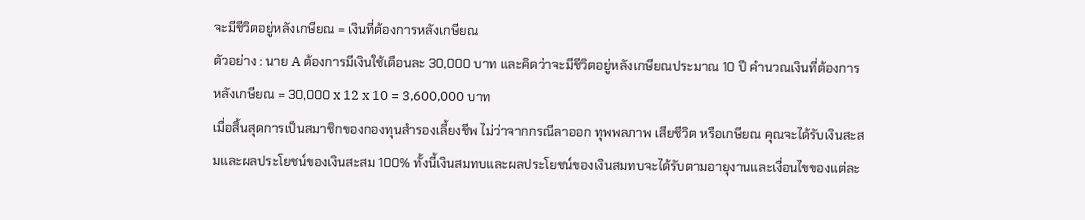จะมีชีวิตอยู่หลังเกษียณ = เงินที่ต้องการหลังเกษียณ
ตัวอย่าง : นาย A ต้องการมีเงินใช้เดือนละ 30,000 บาท และคิดว่าจะมีชีวิตอยู่หลังเกษียณประมาณ 10 ปี คำนวณเงินที่ต้องการหลังเกษียณ = 30,000 x 12 x 10 = 3,600,000 บาท
เมื่อสิ้นสุดการเป็นสมาชิกของกองทุนสำรองเลี้ยงชีพ ไม่ว่าจากกรณีลาออก ทุพพลภาพ เสียชีวิต หรือเกษียณ คุณจะได้รับเงินสะสมและผลประโยชน์ของเงินสะสม 100% ทั้งนี้เงินสมทบและผลประโยชน์ของเงินสมทบจะได้รับตามอายุงานและเงื่อนไขของแต่ละ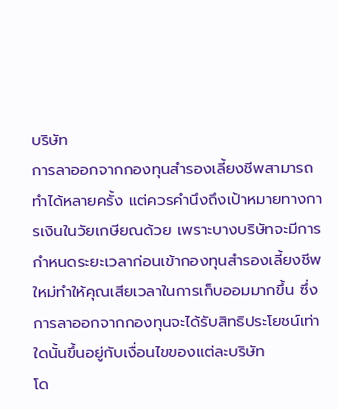บริษัท
การลาออกจากกองทุนสำรองเลี้ยงชีพสามารถทำได้หลายครั้ง แต่ควรคำนึงถึงเป้าหมายทางการเงินในวัยเกษียณด้วย เพราะบางบริษัทจะมีการกำหนดระยะเวลาก่อนเข้ากองทุนสำรองเลี้ยงชีพใหม่ทำให้คุณเสียเวลาในการเก็บออมมากขึ้น ซึ่งการลาออกจากกองทุนจะได้รับสิทธิประโยชน์เท่าใดนั้นขึ้นอยู่กับเงื่อนไขของแต่ละบริษัท
โด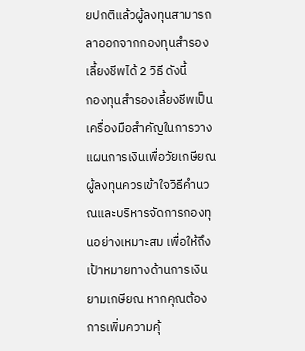ยปกติแล้วผู้ลงทุนสามารถลาออกจากกองทุนสำรองเลี้ยงชีพได้ 2 วิธี ดังนี้
กองทุนสำรองเลี้ยงชีพเป็นเครื่องมือสำคัญในการวางแผนการเงินเพื่อวัยเกษียณ ผู้ลงทุนควรเข้าใจวิธีคำนวณและบริหารจัดการกองทุนอย่างเหมาะสม เพื่อให้ถึงเป้าหมายทางด้านการเงินยามเกษียณ หากคุณต้องการเพิ่มความคุ้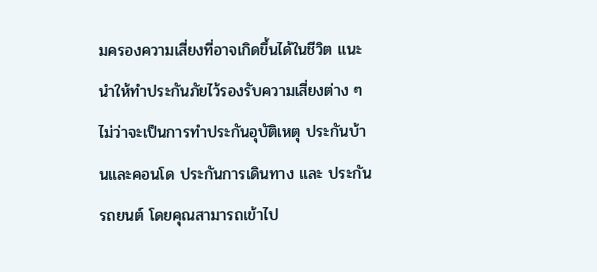มครองความเสี่ยงที่อาจเกิดขึ้นได้ในชีวิต แนะนำให้ทำประกันภัยไว้รองรับความเสี่ยงต่าง ๆ ไม่ว่าจะเป็นการทำประกันอุบัติเหตุ ประกันบ้านและคอนโด ประกันการเดินทาง และ ประกันรถยนต์ โดยคุณสามารถเข้าไป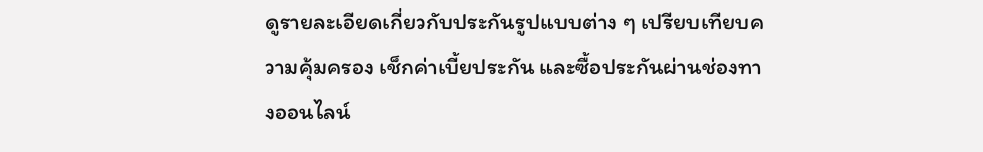ดูรายละเอียดเกี่ยวกับประกันรูปแบบต่าง ๆ เปรียบเทียบความคุ้มครอง เช็กค่าเบี้ยประกัน และซื้อประกันผ่านช่องทางออนไลน์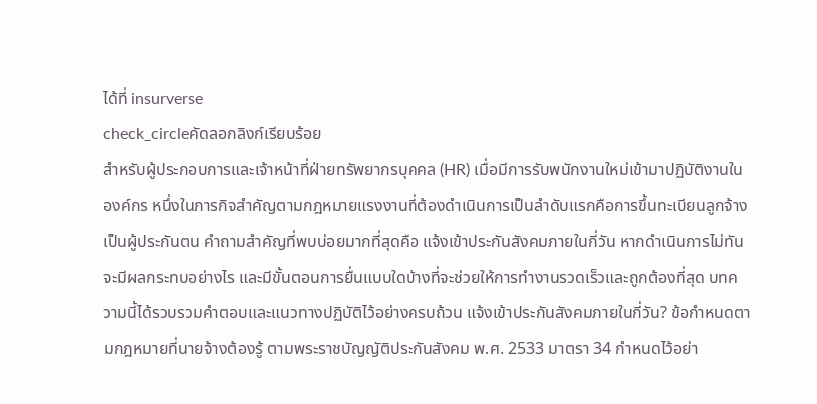ได้ที่ insurverse
check_circleคัดลอกลิงก์เรียบร้อย
สำหรับผู้ประกอบการและเจ้าหน้าที่ฝ่ายทรัพยากรบุคคล (HR) เมื่อมีการรับพนักงานใหม่เข้ามาปฏิบัติงานในองค์กร หนึ่งในภารกิจสำคัญตามกฎหมายแรงงานที่ต้องดำเนินการเป็นลำดับแรกคือการขึ้นทะเบียนลูกจ้างเป็นผู้ประกันตน คำถามสำคัญที่พบบ่อยมากที่สุดคือ แจ้งเข้าประกันสังคมภายในกี่วัน หากดำเนินการไม่ทันจะมีผลกระทบอย่างไร และมีขั้นตอนการยื่นแบบใดบ้างที่จะช่วยให้การทำงานรวดเร็วและถูกต้องที่สุด บทความนี้ได้รวบรวมคำตอบและแนวทางปฏิบัติไว้อย่างครบถ้วน แจ้งเข้าประกันสังคมภายในกี่วัน? ข้อกำหนดตามกฎหมายที่นายจ้างต้องรู้ ตามพระราชบัญญัติประกันสังคม พ.ศ. 2533 มาตรา 34 กำหนดไว้อย่า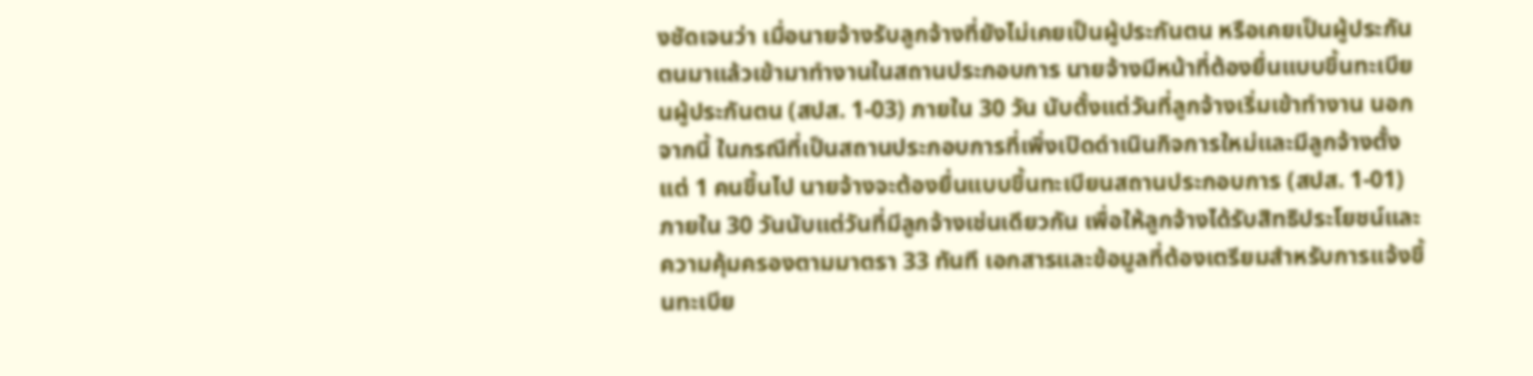งชัดเจนว่า เมื่อนายจ้างรับลูกจ้างที่ยังไม่เคยเป็นผู้ประกันตน หรือเคยเป็นผู้ประกันตนมาแล้วเข้ามาทำงานในสถานประกอบการ นายจ้างมีหน้าที่ต้องยื่นแบบขึ้นทะเบียนผู้ประกันตน (สปส. 1-03) ภายใน 30 วัน นับตั้งแต่วันที่ลูกจ้างเริ่มเข้าทำงาน นอกจากนี้ ในกรณีที่เป็นสถานประกอบการที่เพิ่งเปิดดำเนินกิจการใหม่และมีลูกจ้างตั้งแต่ 1 คนขึ้นไป นายจ้างจะต้องยื่นแบบขึ้นทะเบียนสถานประกอบการ (สปส. 1-01) ภายใน 30 วันนับแต่วันที่มีลูกจ้างเช่นเดียวกัน เพื่อให้ลูกจ้างได้รับสิทธิประโยชน์และความคุ้มครองตามมาตรา 33 ทันที เอกสารและข้อมูลที่ต้องเตรียมสำหรับการแจ้งขึ้นทะเบีย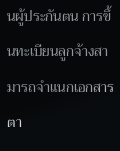นผู้ประกันตน การขึ้นทะเบียนลูกจ้างสามารถจำแนกเอกสารตา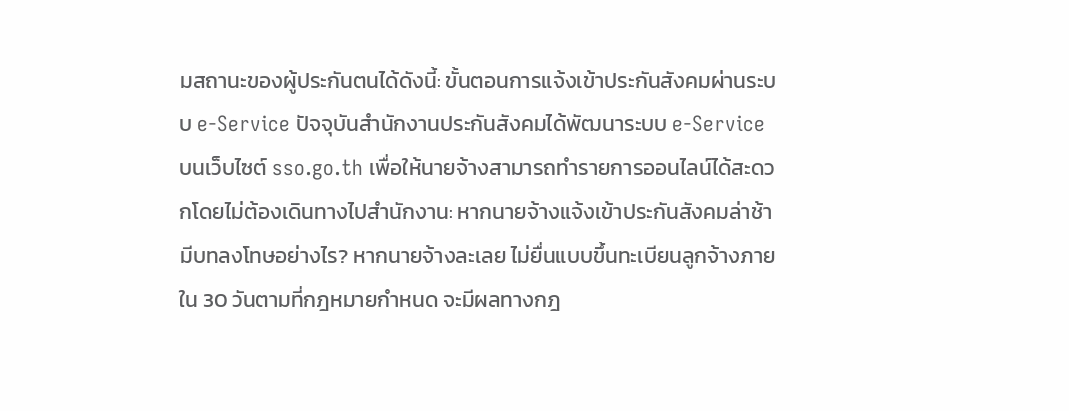มสถานะของผู้ประกันตนได้ดังนี้: ขั้นตอนการแจ้งเข้าประกันสังคมผ่านระบบ e-Service ปัจจุบันสำนักงานประกันสังคมได้พัฒนาระบบ e-Service บนเว็บไซต์ sso.go.th เพื่อให้นายจ้างสามารถทำรายการออนไลน์ได้สะดวกโดยไม่ต้องเดินทางไปสำนักงาน: หากนายจ้างแจ้งเข้าประกันสังคมล่าช้า มีบทลงโทษอย่างไร? หากนายจ้างละเลย ไม่ยื่นแบบขึ้นทะเบียนลูกจ้างภายใน 30 วันตามที่กฎหมายกำหนด จะมีผลทางกฎ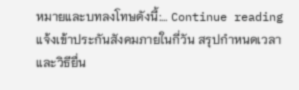หมายและบทลงโทษดังนี้:… Continue reading แจ้งเข้าประกันสังคมภายในกี่วัน สรุปกำหนดเวลาและวิธียื่น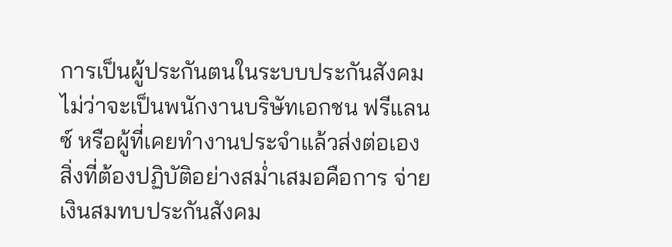การเป็นผู้ประกันตนในระบบประกันสังคม ไม่ว่าจะเป็นพนักงานบริษัทเอกชน ฟรีแลนซ์ หรือผู้ที่เคยทำงานประจำแล้วส่งต่อเอง สิ่งที่ต้องปฏิบัติอย่างสม่ำเสมอคือการ จ่ายเงินสมทบประกันสังคม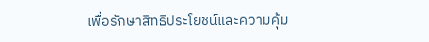เพื่อรักษาสิทธิประโยชน์และความคุ้ม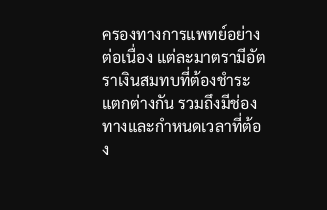ครองทางการแพทย์อย่างต่อเนื่อง แต่ละมาตรามีอัตราเงินสมทบที่ต้องชำระแตกต่างกัน รวมถึงมีช่องทางและกำหนดเวลาที่ต้อง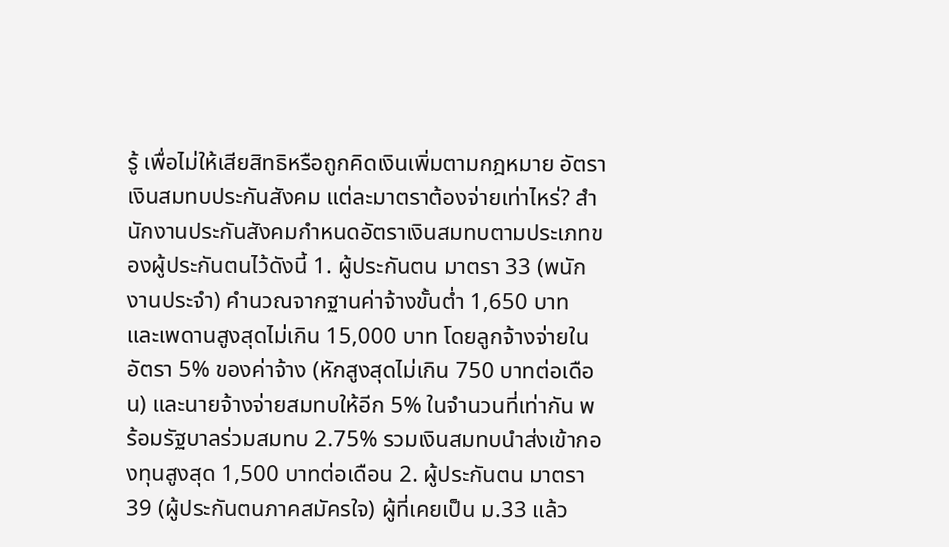รู้ เพื่อไม่ให้เสียสิทธิหรือถูกคิดเงินเพิ่มตามกฎหมาย อัตราเงินสมทบประกันสังคม แต่ละมาตราต้องจ่ายเท่าไหร่? สำนักงานประกันสังคมกำหนดอัตราเงินสมทบตามประเภทของผู้ประกันตนไว้ดังนี้ 1. ผู้ประกันตน มาตรา 33 (พนักงานประจำ) คำนวณจากฐานค่าจ้างขั้นต่ำ 1,650 บาท และเพดานสูงสุดไม่เกิน 15,000 บาท โดยลูกจ้างจ่ายในอัตรา 5% ของค่าจ้าง (หักสูงสุดไม่เกิน 750 บาทต่อเดือน) และนายจ้างจ่ายสมทบให้อีก 5% ในจำนวนที่เท่ากัน พร้อมรัฐบาลร่วมสมทบ 2.75% รวมเงินสมทบนำส่งเข้ากองทุนสูงสุด 1,500 บาทต่อเดือน 2. ผู้ประกันตน มาตรา 39 (ผู้ประกันตนภาคสมัครใจ) ผู้ที่เคยเป็น ม.33 แล้ว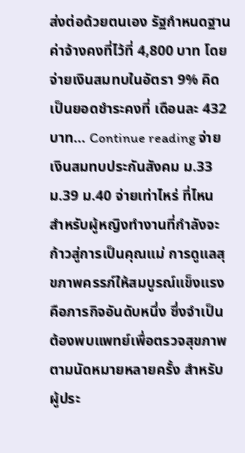ส่งต่อด้วยตนเอง รัฐกำหนดฐานค่าจ้างคงที่ไว้ที่ 4,800 บาท โดยจ่ายเงินสมทบในอัตรา 9% คิดเป็นยอดชำระคงที่ เดือนละ 432 บาท… Continue reading จ่ายเงินสมทบประกันสังคม ม.33 ม.39 ม.40 จ่ายเท่าไหร่ ที่ไหน
สำหรับผู้หญิงทำงานที่กำลังจะก้าวสู่การเป็นคุณแม่ การดูแลสุขภาพครรภ์ให้สมบูรณ์แข็งแรงคือภารกิจอันดับหนึ่ง ซึ่งจำเป็นต้องพบแพทย์เพื่อตรวจสุขภาพตามนัดหมายหลายครั้ง สำหรับผู้ประ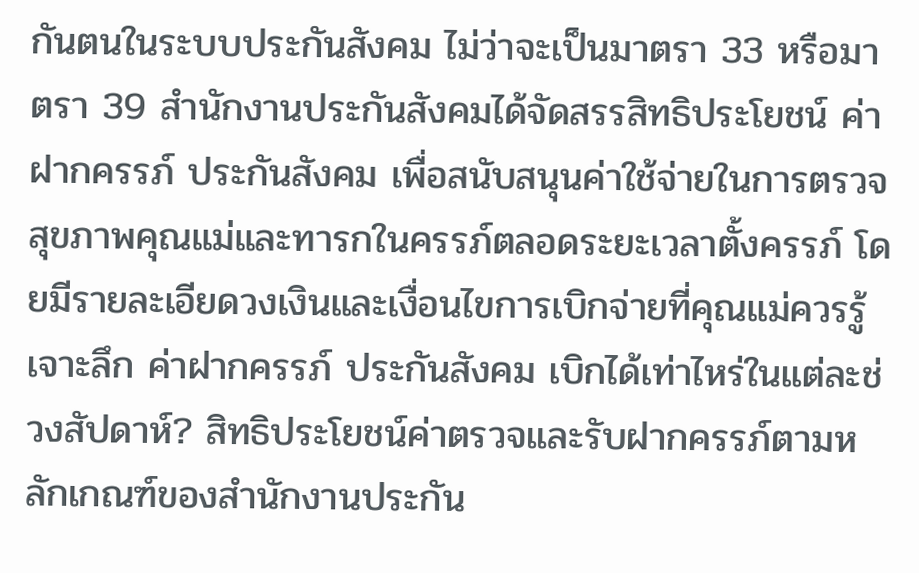กันตนในระบบประกันสังคม ไม่ว่าจะเป็นมาตรา 33 หรือมาตรา 39 สำนักงานประกันสังคมได้จัดสรรสิทธิประโยชน์ ค่าฝากครรภ์ ประกันสังคม เพื่อสนับสนุนค่าใช้จ่ายในการตรวจสุขภาพคุณแม่และทารกในครรภ์ตลอดระยะเวลาตั้งครรภ์ โดยมีรายละเอียดวงเงินและเงื่อนไขการเบิกจ่ายที่คุณแม่ควรรู้ เจาะลึก ค่าฝากครรภ์ ประกันสังคม เบิกได้เท่าไหร่ในแต่ละช่วงสัปดาห์? สิทธิประโยชน์ค่าตรวจและรับฝากครรภ์ตามหลักเกณฑ์ของสำนักงานประกัน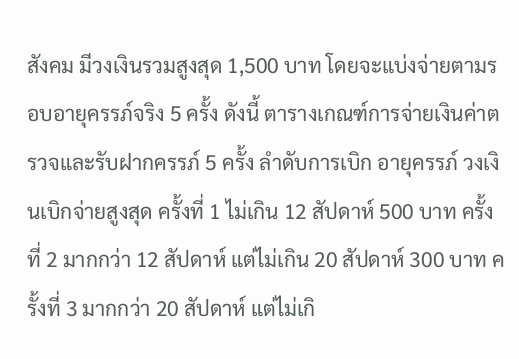สังคม มีวงเงินรวมสูงสุด 1,500 บาท โดยจะแบ่งจ่ายตามรอบอายุครรภ์จริง 5 ครั้ง ดังนี้ ตารางเกณฑ์การจ่ายเงินค่าตรวจและรับฝากครรภ์ 5 ครั้ง ลำดับการเบิก อายุครรภ์ วงเงินเบิกจ่ายสูงสุด ครั้งที่ 1 ไม่เกิน 12 สัปดาห์ 500 บาท ครั้งที่ 2 มากกว่า 12 สัปดาห์ แต่ไม่เกิน 20 สัปดาห์ 300 บาท ครั้งที่ 3 มากกว่า 20 สัปดาห์ แต่ไม่เกิ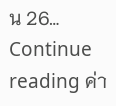น 26… Continue reading ค่า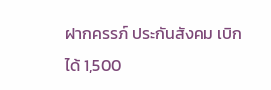ฝากครรภ์ ประกันสังคม เบิกได้ 1,500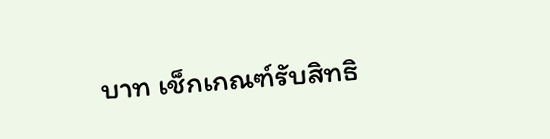บาท เช็กเกณฑ์รับสิทธิ